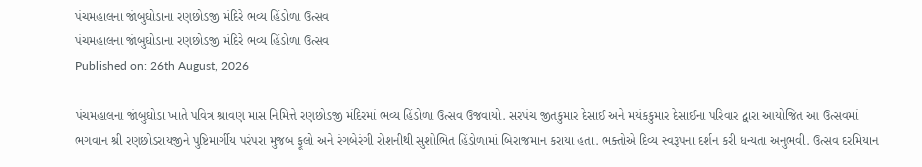પંચમહાલના જાંબુઘોડાના રણછોડજી મંદિરે ભવ્ય હિંડોળા ઉત્સવ
પંચમહાલના જાંબુઘોડાના રણછોડજી મંદિરે ભવ્ય હિંડોળા ઉત્સવ
Published on: 26th August, 2026

પંચમહાલના જાંબુઘોડા ખાતે પવિત્ર શ્રાવણ માસ નિમિત્તે રણછોડજી મંદિરમાં ભવ્ય હિંડોળા ઉત્સવ ઉજવાયો. સરપંચ જીતકુમાર દેસાઈ અને મયંકકુમાર દેસાઈના પરિવાર દ્વારા આયોજિત આ ઉત્સવમાં ભગવાન શ્રી રણછોડરાયજીને પુષ્ટિમાર્ગીય પરંપરા મુજબ ફૂલો અને રંગબેરંગી રોશનીથી સુશોભિત હિંડોળામાં બિરાજમાન કરાયા હતા. ભક્તોએ દિવ્ય સ્વરૂપના દર્શન કરી ધન્યતા અનુભવી. ઉત્સવ દરમિયાન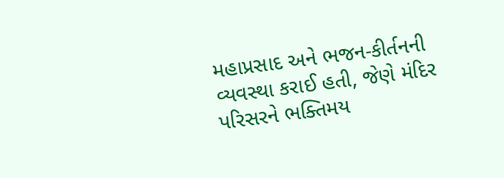મહાપ્રસાદ અને ભજન-કીર્તનની વ્યવસ્થા કરાઈ હતી, જેણે મંદિર પરિસરને ભક્તિમય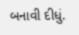બનાવી દીધું.